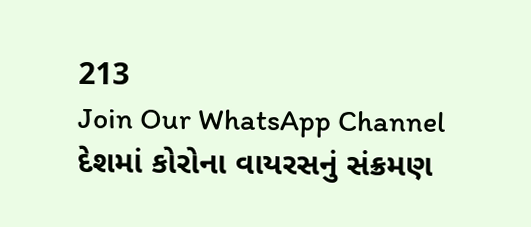213
Join Our WhatsApp Channel
દેશમાં કોરોના વાયરસનું સંક્રમણ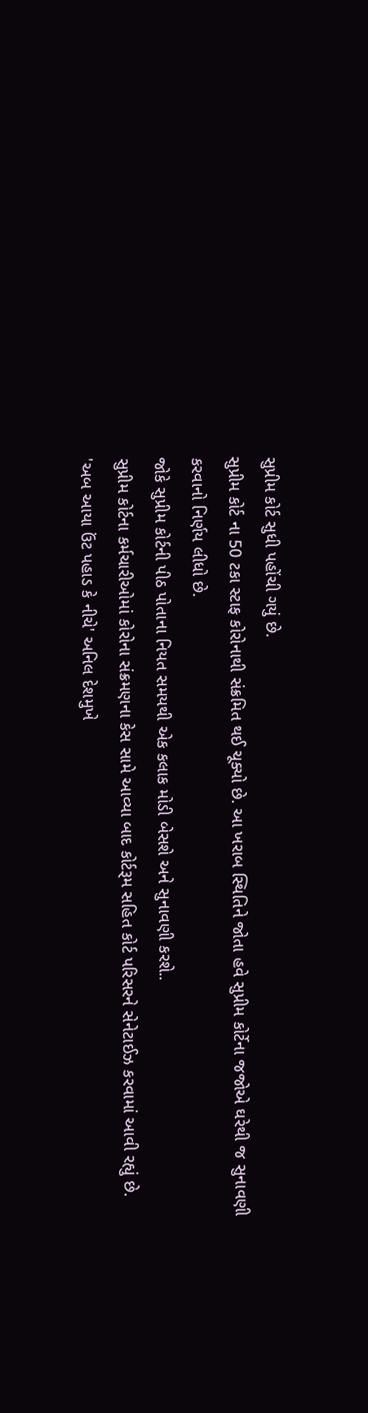સુપ્રીમ કોર્ટ સુધી પહોંચી ગયું છે.
સુપ્રીમ કોર્ટ ના 50 ટકા સ્ટાફ કોરોનાથી સંક્રમિત થઈ ચૂક્યો છે. આ ખરાબ સ્થિતિને જોતા હવે સુપ્રીમ કોર્ટેના જજોએ ઘરેથી જ સુનાવણી કરવાનો નિર્ણય લીધો છે.
જોકે સુપ્રીમ કોર્ટની પીઠ પોતાના નિયત સમયથી એક કલાક મોડી બેસશે અને સુનાવણી કરશે..
સુપ્રીમ કોર્ટના કર્મચારીઓમાં કોરોના સંક્રમણના કેસ સામે આવ્યા બાદ કોર્ટરૂમ સહિત કોર્ટ પરિસરને સેનેટાઈઝ કરવામાં આવી રહ્યું છે.
'અબ આયા ઉંટ પહાડ કે નીચે' અનિલ દેશમુખે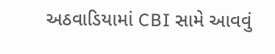અઠવાડિયામાં CBI સામે આવવું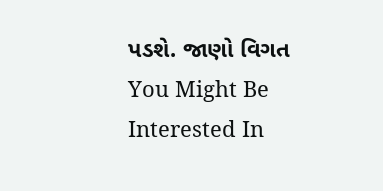પડશે. જાણો વિગત
You Might Be Interested In